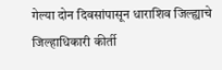गेल्या दोन दिवसांपासून धाराशिव जिल्ह्याचे जिल्हाधिकारी कीर्ती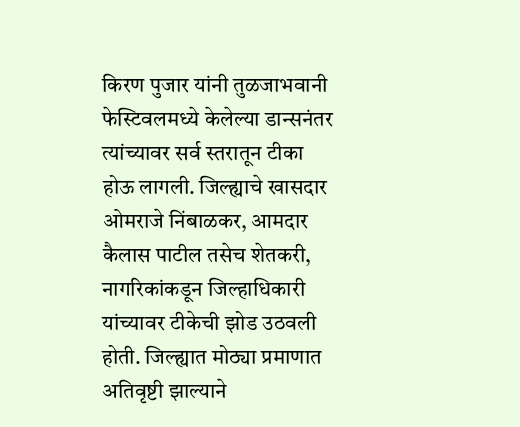किरण पुजार यांनी तुळजाभवानी फेस्टिवलमध्ये केलेल्या डान्सनंतर त्यांच्यावर सर्व स्तरातून टीका होऊ लागली. जिल्ह्याचे खासदार ओमराजे निंबाळकर, आमदार कैलास पाटील तसेच शेतकरी, नागरिकांकडून जिल्हाधिकारी यांच्यावर टीकेची झोड उठवली होती. जिल्ह्यात मोठ्या प्रमाणात अतिवृष्टी झाल्याने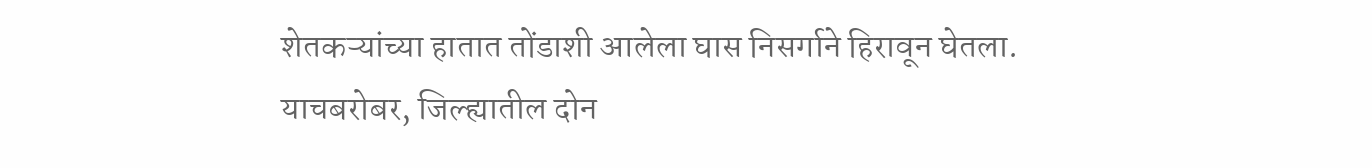शेतकऱ्यांच्या हातात तोंडाशी आलेला घास निसर्गाने हिरावून घेतला. याचबरोबर, जिल्ह्यातील दोन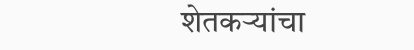शेतकऱ्यांचा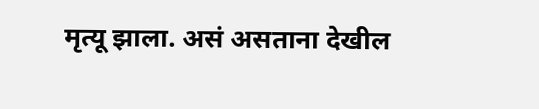मृत्यू झाला. असं असताना देखील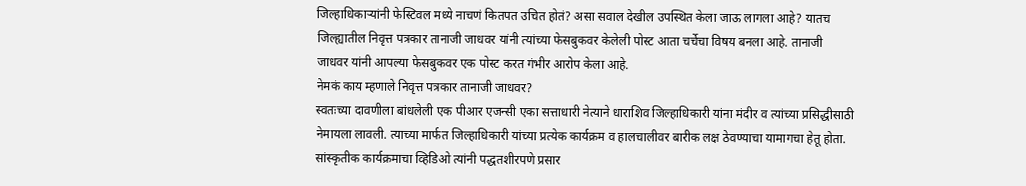जिल्हाधिकाऱ्यांनी फेस्टिवल मध्ये नाचणं कितपत उचित होतं? असा सवाल देखील उपस्थित केला जाऊ लागला आहे? यातच जिल्ह्यातील निवृत्त पत्रकार तानाजी जाधवर यांनी त्यांच्या फेसबुकवर केलेली पोस्ट आता चर्चेचा विषय बनला आहे. तानाजी जाधवर यांनी आपल्या फेसबुकवर एक पोस्ट करत गंभीर आरोप केला आहे.
नेमकं काय म्हणाले निवृत्त पत्रकार तानाजी जाधवर?
स्वतःच्या दावणीला बांधलेली एक पीआर एजन्सी एका सत्ताधारी नेत्याने धाराशिव जिल्हाधिकारी यांना मंदीर व त्यांच्या प्रसिद्धीसाठी नेमायला लावली. त्याच्या मार्फत जिल्हाधिकारी यांच्या प्रत्येक कार्यक्रम व हालचालीवर बारीक लक्ष ठेवण्याचा यामागचा हेतू होता.
सांस्कृतीक कार्यक्रमाचा व्हिडिओ त्यांनी पद्धतशीरपणे प्रसार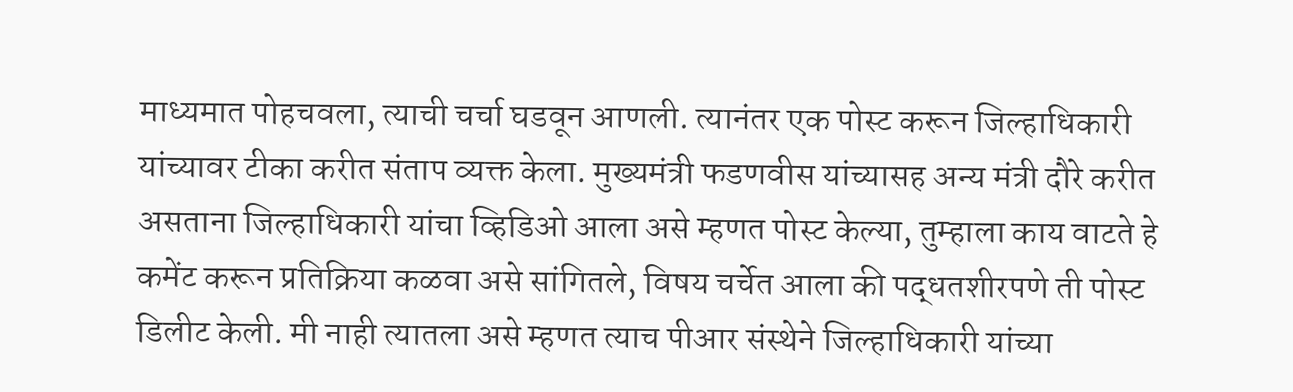माध्यमात पोहचवला, त्याची चर्चा घडवून आणली. त्यानंतर एक पोस्ट करून जिल्हाधिकारी यांच्यावर टीका करीत संताप व्यक्त केला. मुख्यमंत्री फडणवीस यांच्यासह अन्य मंत्री दौरे करीत असताना जिल्हाधिकारी यांचा व्हिडिओ आला असे म्हणत पोस्ट केल्या, तुम्हाला काय वाटते हे कमेंट करून प्रतिक्रिया कळवा असे सांगितले, विषय चर्चेत आला की पद्धतशीरपणे ती पोस्ट डिलीट केली. मी नाही त्यातला असे म्हणत त्याच पीआर संस्थेने जिल्हाधिकारी यांच्या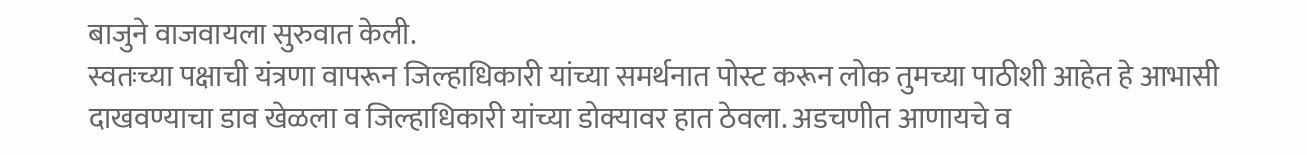बाजुने वाजवायला सुरुवात केली.
स्वतःच्या पक्षाची यंत्रणा वापरून जिल्हाधिकारी यांच्या समर्थनात पोस्ट करून लोक तुमच्या पाठीशी आहेत हे आभासी दाखवण्याचा डाव खेळला व जिल्हाधिकारी यांच्या डोक्यावर हात ठेवला. अडचणीत आणायचे व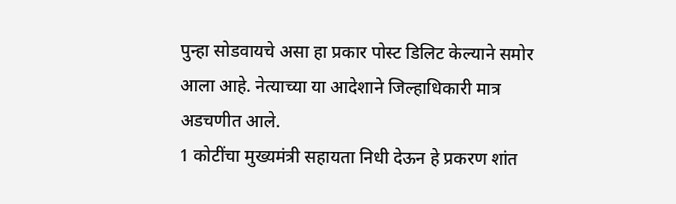पुन्हा सोडवायचे असा हा प्रकार पोस्ट डिलिट केल्याने समोर आला आहे. नेत्याच्या या आदेशाने जिल्हाधिकारी मात्र अडचणीत आले.
1 कोटींचा मुख्यमंत्री सहायता निधी देऊन हे प्रकरण शांत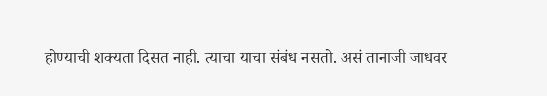होण्याची शक्यता दिसत नाही. त्याचा याचा संबंध नसतो. असं तानाजी जाधवर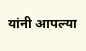यांनी आपल्या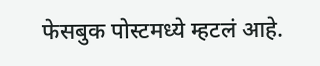फेसबुक पोस्टमध्ये म्हटलं आहे.